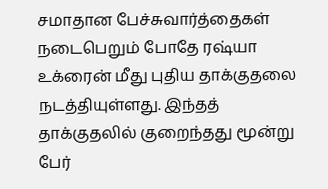சமாதான பேச்சுவார்த்தைகள் நடைபெறும் போதே ரஷ்யா உக்ரைன் மீது புதிய தாக்குதலை நடத்தியுள்ளது. இந்தத் தாக்குதலில் குறைந்தது மூன்று பேர்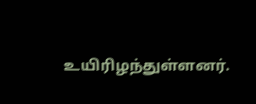உயிரிழந்துள்ளனர்.